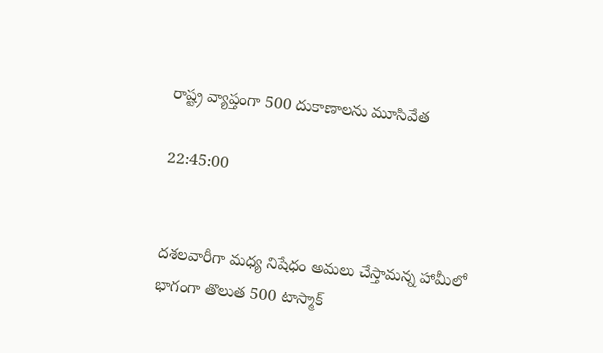రాష్ట్ర వ్యాప్తంగా 500 దుకాణాలను మూసివేత

22:45:00


దశలవారీగా మధ్య నిషేధం అమలు చేస్తామన్న హామీలో భాగంగా తొలుత 500 టాస్మాక్‌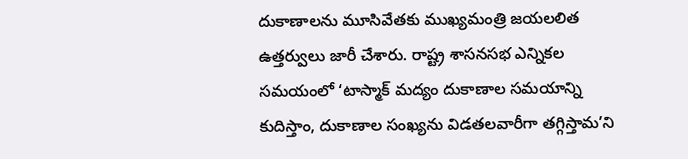దుకాణాలను మూసివేతకు ముఖ్యమంత్రి జయలలిత ఉత్తర్వులు జారీ చేశారు. రాష్ట్ర శాసనసభ ఎన్నికల సమయంలో ‘టాస్మాక్‌ మద్యం దుకాణాల సమయాన్ని కుదిస్తాం, దుకాణాల సంఖ్యను విడతలవారీగా తగ్గిస్తామ’ని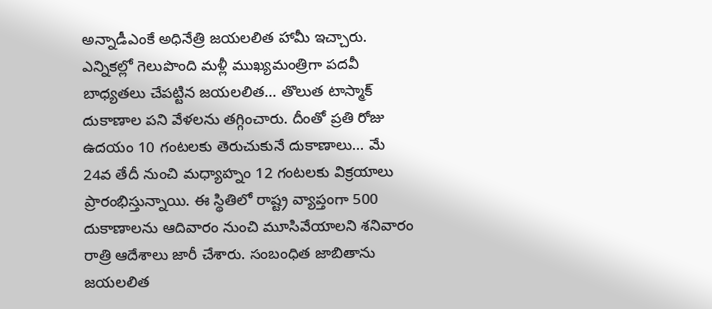అన్నాడీఎంకే అధినేత్రి జయలలిత హామీ ఇచ్చారు. ఎన్నికల్లో గెలుపొంది మళ్లీ ముఖ్యమంత్రిగా పదవీ బాధ్యతలు చేపట్టిన జయలలిత... తొలుత టాస్మాక్‌ దుకాణాల పని వేళలను తగ్గించారు. దీంతో ప్రతి రోజు ఉదయం 10 గంటలకు తెరుచుకునే దుకాణాలు... మే 24వ తేదీ నుంచి మధ్యాహ్నం 12 గంటలకు విక్రయాలు ప్రారంభిస్తున్నాయి. ఈ స్థితిలో రాష్ట్ర వ్యాప్తంగా 500 దుకాణాలను ఆదివారం నుంచి మూసివేయాలని శనివారం రాత్రి ఆదేశాలు జారీ చేశారు. సంబంధిత జాబితాను జయలలిత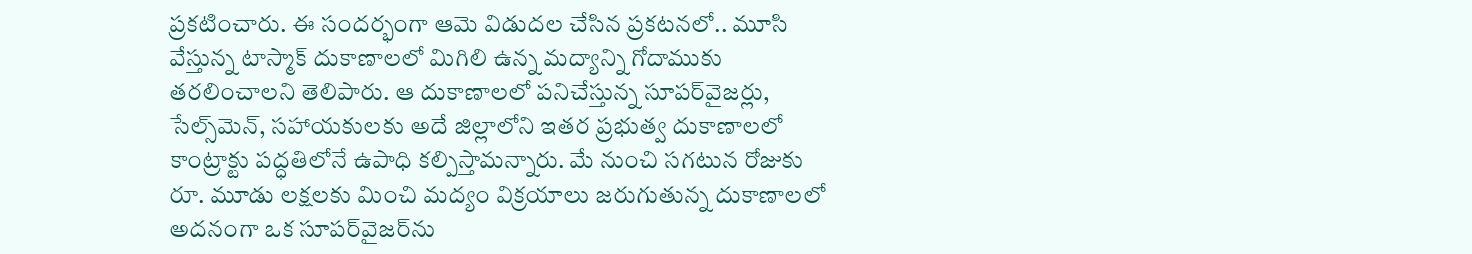ప్రకటించారు. ఈ సందర్భంగా ఆమె విడుదల చేసిన ప్రకటనలో.. మూసి వేస్తున్న టాస్మాక్‌ దుకాణాలలో మిగిలి ఉన్న మద్యాన్ని గోదాముకు తరలించాలని తెలిపారు. ఆ దుకాణాలలో పనిచేస్తున్న సూపర్‌వైజర్లు, సేల్స్‌మెన్‌, సహాయకులకు అదే జిల్లాలోని ఇతర ప్రభుత్వ దుకాణాలలో కాంట్రాక్టు పద్ధతిలోనే ఉపాధి కల్పిస్తామన్నారు. మే నుంచి సగటున రోజుకు రూ. మూడు లక్షలకు మించి మద్యం విక్రయాలు జరుగుతున్న దుకాణాలలో అదనంగా ఒక సూపర్‌వైజర్‌ను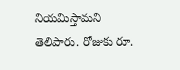నియమిస్తామని తెలిపారు. రోజుకు రూ.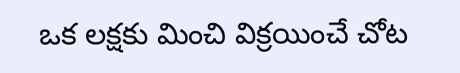ఒక లక్షకు మించి విక్రయించే చోట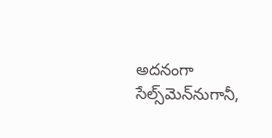అదనంగా సేల్స్‌మెన్‌నుగానీ,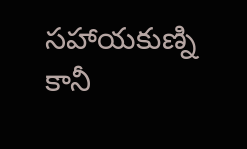సహాయకుణ్ని కానీ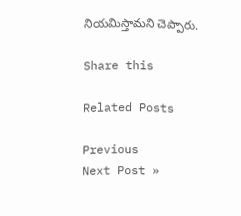నియమిస్తామని చెప్పారు.

Share this

Related Posts

Previous
Next Post »